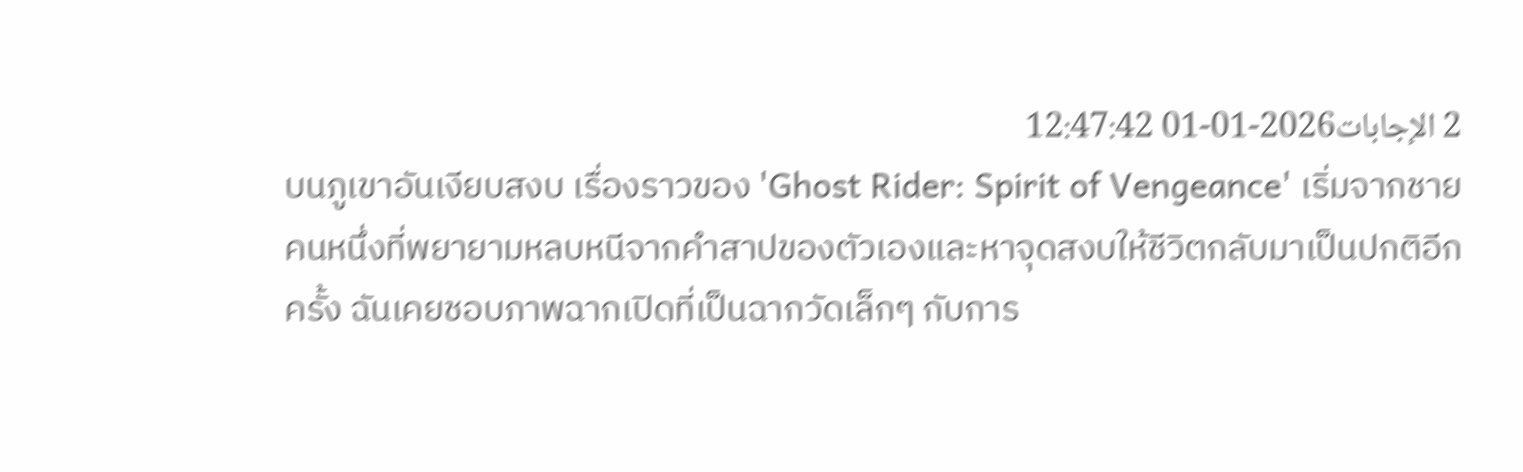2 الإجابات2026-01-01 12:47:42
บนภูเขาอันเงียบสงบ เรื่องราวของ 'Ghost Rider: Spirit of Vengeance' เริ่มจากชายคนหนึ่งที่พยายามหลบหนีจากคำสาปของตัวเองและหาจุดสงบให้ชีวิตกลับมาเป็นปกติอีกครั้ง ฉันเคยชอบภาพฉากเปิดที่เป็นฉากวัดเล็กๆ กับการ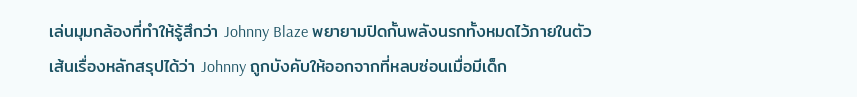เล่นมุมกล้องที่ทำให้รู้สึกว่า Johnny Blaze พยายามปิดกั้นพลังนรกทั้งหมดไว้ภายในตัว
เส้นเรื่องหลักสรุปได้ว่า Johnny ถูกบังคับให้ออกจากที่หลบซ่อนเมื่อมีเด็ก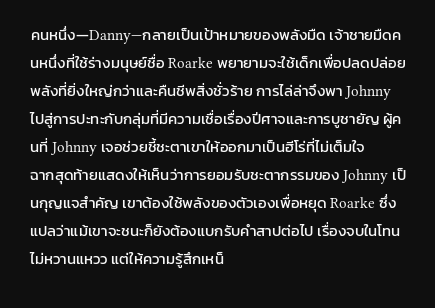คนหนึ่ง—Danny—กลายเป็นเป้าหมายของพลังมืด เจ้าชายมืดคนหนึ่งที่ใช้ร่างมนุษย์ชื่อ Roarke พยายามจะใช้เด็กเพื่อปลดปล่อยพลังที่ยิ่งใหญ่กว่าและคืนชีพสิ่งชั่วร้าย การไล่ล่าจึงพา Johnny ไปสู่การปะทะกับกลุ่มที่มีความเชื่อเรื่องปีศาจและการบูชายัญ ผู้คนที่ Johnny เจอช่วยชี้ชะตาเขาให้ออกมาเป็นฮีโร่ที่ไม่เต็มใจ
ฉากสุดท้ายแสดงให้เห็นว่าการยอมรับชะตากรรมของ Johnny เป็นกุญแจสำคัญ เขาต้องใช้พลังของตัวเองเพื่อหยุด Roarke ซึ่งแปลว่าแม้เขาจะชนะก็ยังต้องแบกรับคำสาปต่อไป เรื่องจบในโทนไม่หวานแหวว แต่ให้ความรู้สึกเหน็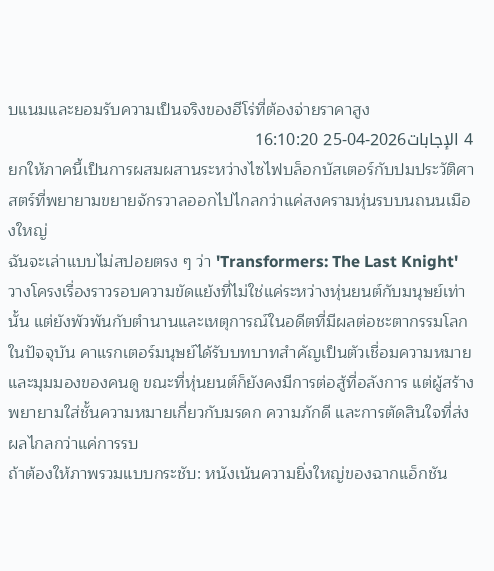บแนมและยอมรับความเป็นจริงของฮีโร่ที่ต้องจ่ายราคาสูง
4 الإجابات2026-04-25 16:10:20
ยกให้ภาคนี้เป็นการผสมผสานระหว่างไซไฟบล็อกบัสเตอร์กับปมประวัติศาสตร์ที่พยายามขยายจักรวาลออกไปไกลกว่าแค่สงครามหุ่นรบบนถนนเมืองใหญ่
ฉันจะเล่าแบบไม่สปอยตรง ๆ ว่า 'Transformers: The Last Knight' วางโครงเรื่องราวรอบความขัดแย้งที่ไม่ใช่แค่ระหว่างหุ่นยนต์กับมนุษย์เท่านั้น แต่ยังพัวพันกับตำนานและเหตุการณ์ในอดีตที่มีผลต่อชะตากรรมโลกในปัจจุบัน คาแรกเตอร์มนุษย์ได้รับบทบาทสำคัญเป็นตัวเชื่อมความหมายและมุมมองของคนดู ขณะที่หุ่นยนต์ก็ยังคงมีการต่อสู้ที่อลังการ แต่ผู้สร้างพยายามใส่ชั้นความหมายเกี่ยวกับมรดก ความภักดี และการตัดสินใจที่ส่งผลไกลกว่าแค่การรบ
ถ้าต้องให้ภาพรวมแบบกระชับ: หนังเน้นความยิ่งใหญ่ของฉากแอ็กชัน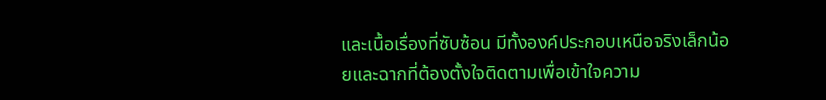และเนื้อเรื่องที่ซับซ้อน มีทั้งองค์ประกอบเหนือจริงเล็กน้อยและฉากที่ต้องตั้งใจติดตามเพื่อเข้าใจความ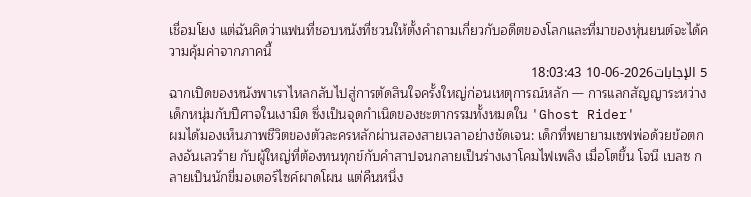เชื่อมโยง แต่ฉันคิดว่าแฟนที่ชอบหนังที่ชวนให้ตั้งคำถามเกี่ยวกับอดีตของโลกและที่มาของหุ่นยนต์จะได้ความคุ้มค่าจากภาคนี้
5 الإجابات2026-06-10 18:03:43
ฉากเปิดของหนังพาเราไหลกลับไปสู่การตัดสินใจครั้งใหญ่ก่อนเหตุการณ์หลัก — การแลกสัญญาระหว่างเด็กหนุ่มกับปีศาจในเงามืด ซึ่งเป็นจุดกำเนิดของชะตากรรมทั้งหมดใน 'Ghost Rider'
ผมได้มองเห็นภาพชีวิตของตัวละครหลักผ่านสองสายเวลาอย่างชัดเจน: เด็กที่พยายามเซฟพ่อด้วยข้อตกลงอันเลวร้าย กับผู้ใหญ่ที่ต้องทนทุกข์กับคำสาปจนกลายเป็นร่างเงาโคมไฟเพลิง เมื่อโตขึ้น โจนี เบลซ กลายเป็นนักขี่มอเตอร์ไซค์ผาดโผน แต่คืนหนึ่ง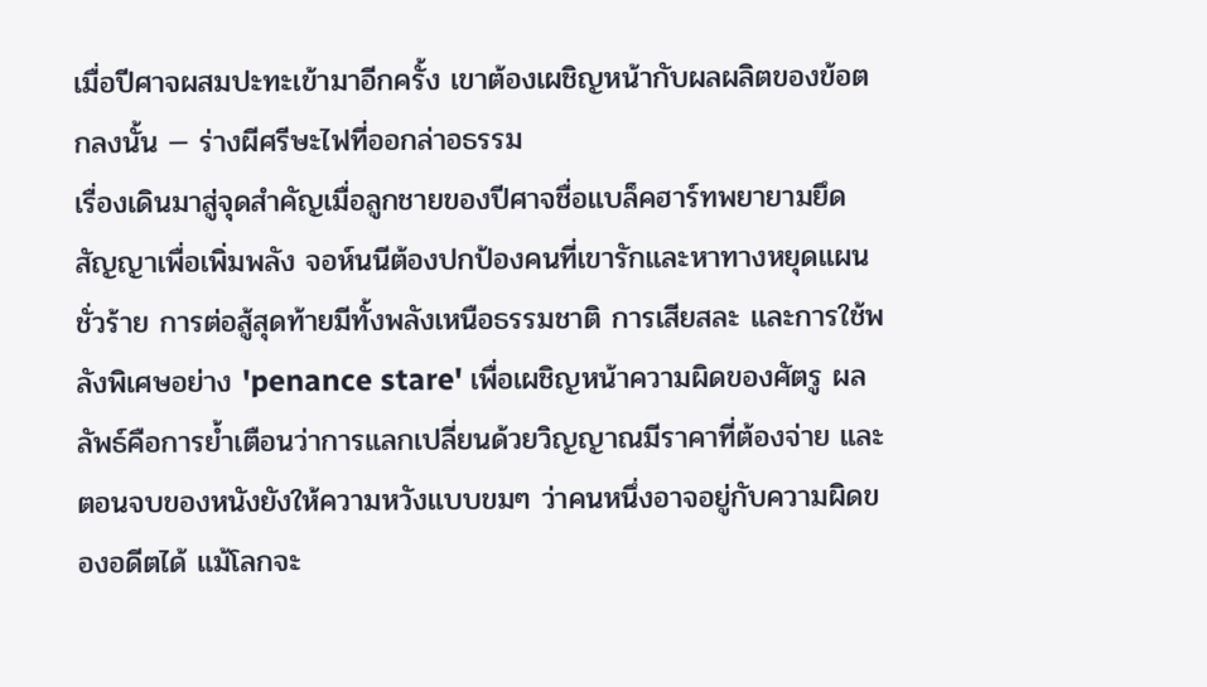เมื่อปีศาจผสมปะทะเข้ามาอีกครั้ง เขาต้องเผชิญหน้ากับผลผลิตของข้อตกลงนั้น — ร่างผีศรีษะไฟที่ออกล่าอธรรม
เรื่องเดินมาสู่จุดสำคัญเมื่อลูกชายของปีศาจชื่อแบล็คฮาร์ทพยายามยึดสัญญาเพื่อเพิ่มพลัง จอห์นนีต้องปกป้องคนที่เขารักและหาทางหยุดแผนชั่วร้าย การต่อสู้สุดท้ายมีทั้งพลังเหนือธรรมชาติ การเสียสละ และการใช้พลังพิเศษอย่าง 'penance stare' เพื่อเผชิญหน้าความผิดของศัตรู ผลลัพธ์คือการย้ำเตือนว่าการแลกเปลี่ยนด้วยวิญญาณมีราคาที่ต้องจ่าย และตอนจบของหนังยังให้ความหวังแบบขมๆ ว่าคนหนึ่งอาจอยู่กับความผิดของอดีตได้ แม้โลกจะ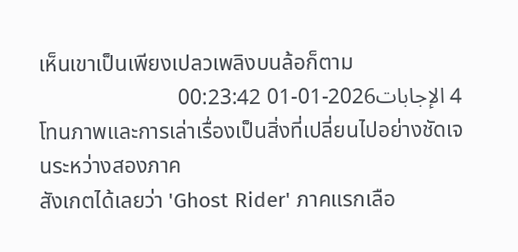เห็นเขาเป็นเพียงเปลวเพลิงบนล้อก็ตาม
4 الإجابات2026-01-01 00:23:42
โทนภาพและการเล่าเรื่องเป็นสิ่งที่เปลี่ยนไปอย่างชัดเจนระหว่างสองภาค
สังเกตได้เลยว่า 'Ghost Rider' ภาคแรกเลือ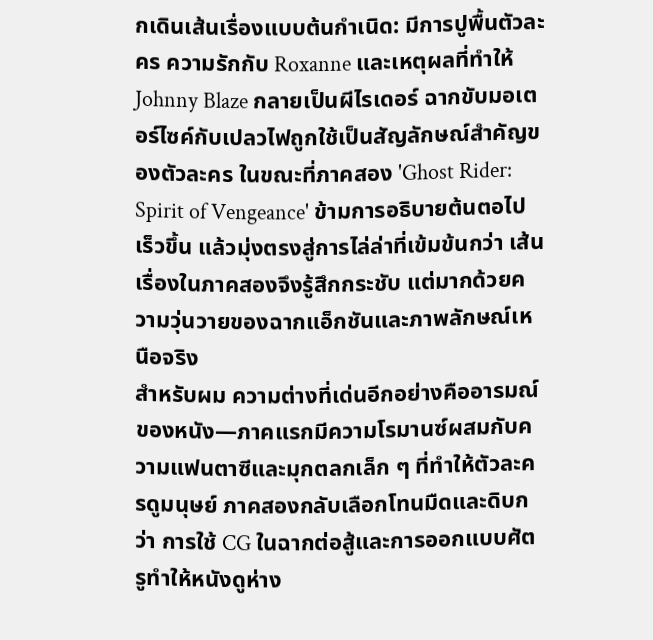กเดินเส้นเรื่องแบบต้นกำเนิด: มีการปูพื้นตัวละคร ความรักกับ Roxanne และเหตุผลที่ทำให้ Johnny Blaze กลายเป็นผีไรเดอร์ ฉากขับมอเตอร์ไซค์กับเปลวไฟถูกใช้เป็นสัญลักษณ์สำคัญของตัวละคร ในขณะที่ภาคสอง 'Ghost Rider: Spirit of Vengeance' ข้ามการอธิบายต้นตอไปเร็วขึ้น แล้วมุ่งตรงสู่การไล่ล่าที่เข้มข้นกว่า เส้นเรื่องในภาคสองจึงรู้สึกกระชับ แต่มากด้วยความวุ่นวายของฉากแอ็กชันและภาพลักษณ์เหนือจริง
สำหรับผม ความต่างที่เด่นอีกอย่างคืออารมณ์ของหนัง—ภาคแรกมีความโรมานซ์ผสมกับความแฟนตาซีและมุกตลกเล็ก ๆ ที่ทำให้ตัวละครดูมนุษย์ ภาคสองกลับเลือกโทนมืดและดิบกว่า การใช้ CG ในฉากต่อสู้และการออกแบบศัตรูทำให้หนังดูห่าง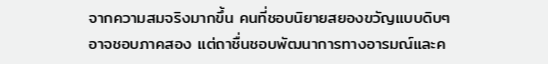จากความสมจริงมากขึ้น คนที่ชอบนิยายสยองขวัญแบบดิบๆ อาจชอบภาคสอง แต่ถาชื่นชอบพัฒนาการทางอารมณ์และค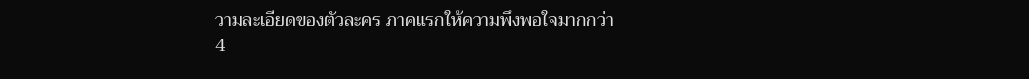วามละเอียดของตัวละคร ภาคแรกให้ความพึงพอใจมากกว่า
4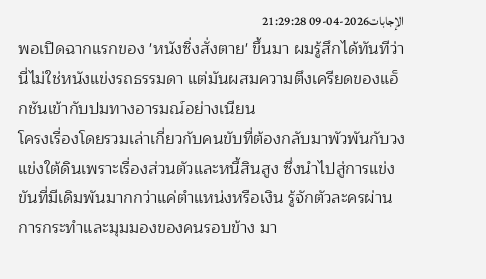الإجابات2026-04-09 21:29:28
พอเปิดฉากแรกของ 'หนังซิ่งสั่งตาย' ขึ้นมา ผมรู้สึกได้ทันทีว่านี่ไม่ใช่หนังแข่งรถธรรมดา แต่มันผสมความตึงเครียดของแอ็กชันเข้ากับปมทางอารมณ์อย่างเนียน
โครงเรื่องโดยรวมเล่าเกี่ยวกับคนขับที่ต้องกลับมาพัวพันกับวงแข่งใต้ดินเพราะเรื่องส่วนตัวและหนี้สินสูง ซึ่งนำไปสู่การแข่งขันที่มีเดิมพันมากกว่าแค่ตำแหน่งหรือเงิน รู้จักตัวละครผ่านการกระทำและมุมมองของคนรอบข้าง มา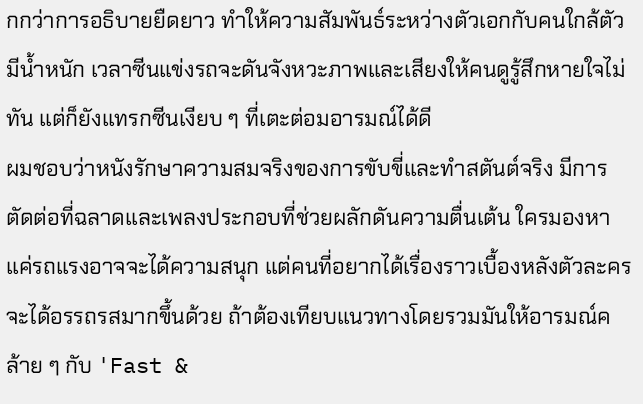กกว่าการอธิบายยืดยาว ทำให้ความสัมพันธ์ระหว่างตัวเอกกับคนใกล้ตัวมีน้ำหนัก เวลาซีนแข่งรถจะดันจังหวะภาพและเสียงให้คนดูรู้สึกหายใจไม่ทัน แต่ก็ยังแทรกซีนเงียบ ๆ ที่เตะต่อมอารมณ์ได้ดี
ผมชอบว่าหนังรักษาความสมจริงของการขับขี่และทำสตันต์จริง มีการตัดต่อที่ฉลาดและเพลงประกอบที่ช่วยผลักดันความตื่นเต้น ใครมองหาแค่รถแรงอาจจะได้ความสนุก แต่คนที่อยากได้เรื่องราวเบื้องหลังตัวละครจะได้อรรถรสมากขึ้นด้วย ถ้าต้องเทียบแนวทางโดยรวมมันให้อารมณ์คล้าย ๆ กับ 'Fast &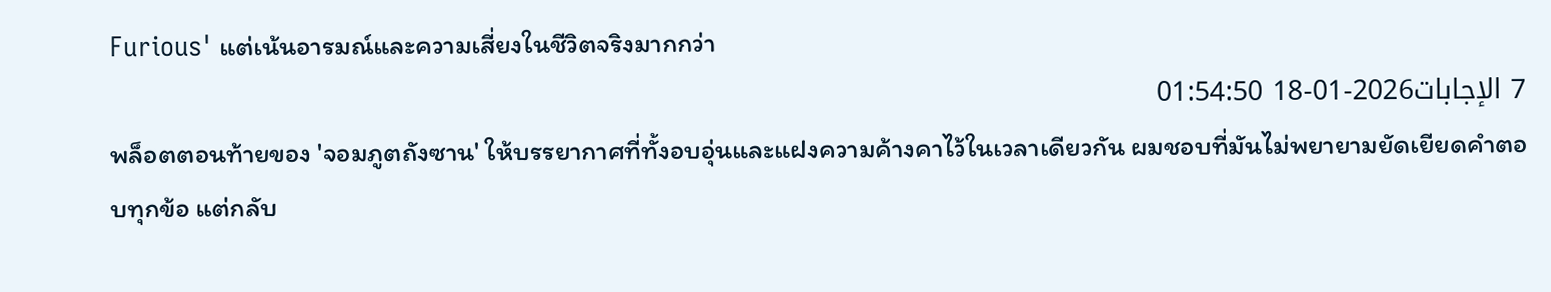Furious' แต่เน้นอารมณ์และความเสี่ยงในชีวิตจริงมากกว่า
7 الإجابات2026-01-18 01:54:50
พล็อตตอนท้ายของ 'จอมภูตถังซาน' ให้บรรยากาศที่ทั้งอบอุ่นและแฝงความค้างคาไว้ในเวลาเดียวกัน ผมชอบที่มันไม่พยายามยัดเยียดคำตอบทุกข้อ แต่กลับ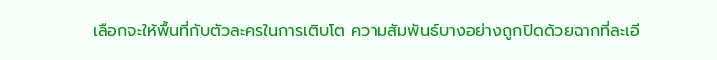เลือกจะให้พื้นที่กับตัวละครในการเติบโต ความสัมพันธ์บางอย่างถูกปิดด้วยฉากที่ละเอี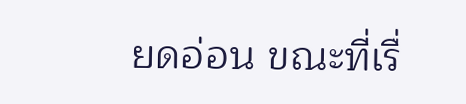ยดอ่อน ขณะที่เรื่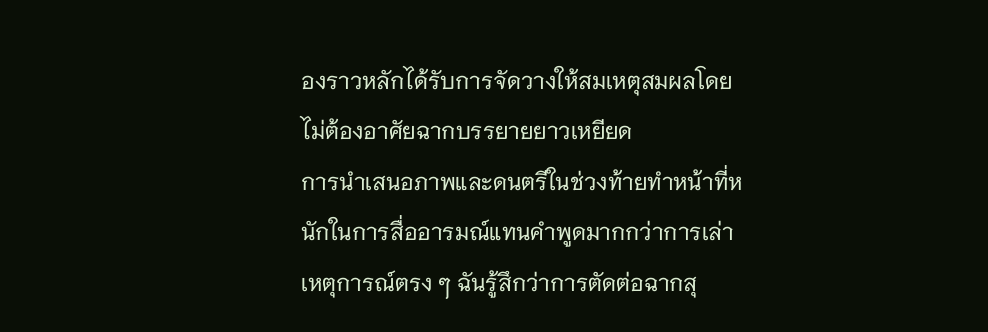องราวหลักได้รับการจัดวางให้สมเหตุสมผลโดยไม่ต้องอาศัยฉากบรรยายยาวเหยียด
การนำเสนอภาพและดนตรีในช่วงท้ายทำหน้าที่หนักในการสื่ออารมณ์แทนคำพูดมากกว่าการเล่าเหตุการณ์ตรง ๆ ฉันรู้สึกว่าการตัดต่อฉากสุ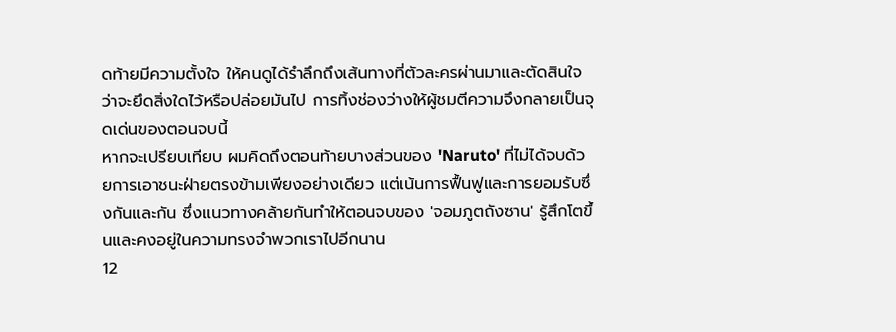ดท้ายมีความตั้งใจ ให้คนดูได้รำลึกถึงเส้นทางที่ตัวละครผ่านมาและตัดสินใจว่าจะยึดสิ่งใดไว้หรือปล่อยมันไป การทิ้งช่องว่างให้ผู้ชมตีความจึงกลายเป็นจุดเด่นของตอนจบนี้
หากจะเปรียบเทียบ ผมคิดถึงตอนท้ายบางส่วนของ 'Naruto' ที่ไม่ได้จบด้วยการเอาชนะฝ่ายตรงข้ามเพียงอย่างเดียว แต่เน้นการฟื้นฟูและการยอมรับซึ่งกันและกัน ซึ่งแนวทางคล้ายกันทำให้ตอนจบของ 'จอมภูตถังซาน' รู้สึกโตขึ้นและคงอยู่ในความทรงจำพวกเราไปอีกนาน
12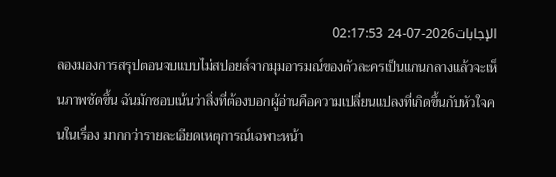الإجابات2026-07-24 02:17:53
ลองมองการสรุปตอนจบแบบไม่สปอยล์จากมุมอารมณ์ของตัวละครเป็นแกนกลางแล้วจะเห็นภาพชัดขึ้น ฉันมักชอบเน้นว่าสิ่งที่ต้องบอกผู้อ่านคือความเปลี่ยนแปลงที่เกิดขึ้นกับหัวใจคนในเรื่อง มากกว่ารายละเอียดเหตุการณ์เฉพาะหน้า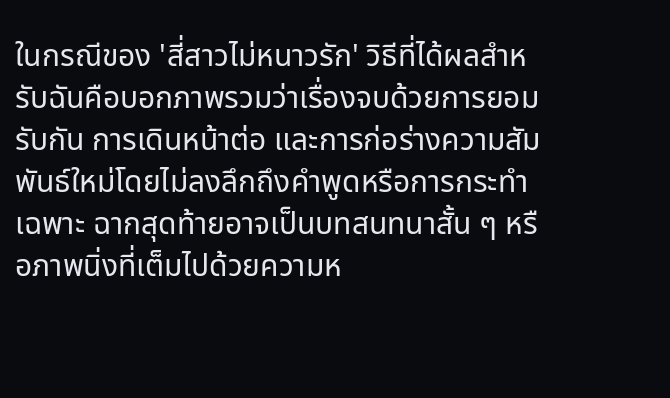ในกรณีของ 'สี่สาวไม่หนาวรัก' วิธีที่ได้ผลสำหรับฉันคือบอกภาพรวมว่าเรื่องจบด้วยการยอมรับกัน การเดินหน้าต่อ และการก่อร่างความสัมพันธ์ใหม่โดยไม่ลงลึกถึงคำพูดหรือการกระทำเฉพาะ ฉากสุดท้ายอาจเป็นบทสนทนาสั้น ๆ หรือภาพนิ่งที่เต็มไปด้วยความห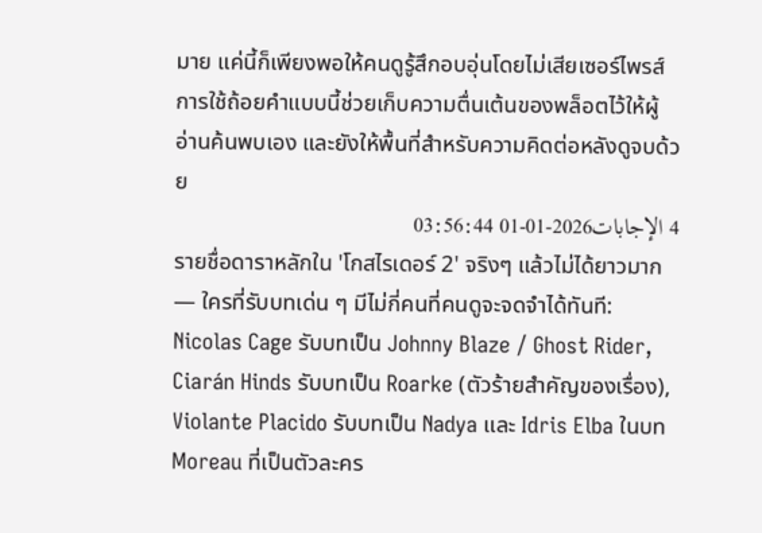มาย แค่นี้ก็เพียงพอให้คนดูรู้สึกอบอุ่นโดยไม่เสียเซอร์ไพรส์ การใช้ถ้อยคำแบบนี้ช่วยเก็บความตื่นเต้นของพล็อตไว้ให้ผู้อ่านค้นพบเอง และยังให้พื้นที่สำหรับความคิดต่อหลังดูจบด้วย
4 الإجابات2026-01-01 03:56:44
รายชื่อดาราหลักใน 'โกสไรเดอร์ 2' จริงๆ แล้วไม่ได้ยาวมาก — ใครที่รับบทเด่น ๆ มีไม่กี่คนที่คนดูจะจดจำได้ทันที: Nicolas Cage รับบทเป็น Johnny Blaze / Ghost Rider, Ciarán Hinds รับบทเป็น Roarke (ตัวร้ายสำคัญของเรื่อง), Violante Placido รับบทเป็น Nadya และ Idris Elba ในบท Moreau ที่เป็นตัวละคร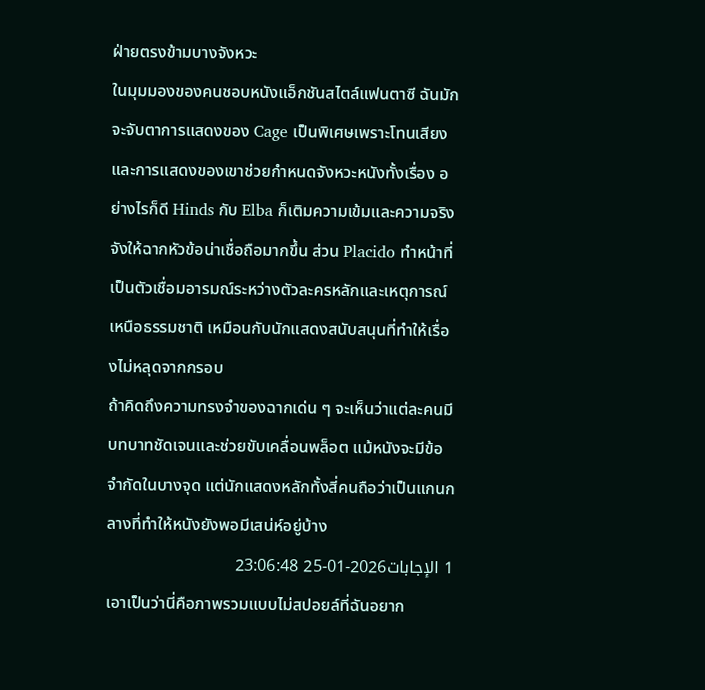ฝ่ายตรงข้ามบางจังหวะ
ในมุมมองของคนชอบหนังแอ็กชันสไตล์แฟนตาซี ฉันมักจะจับตาการแสดงของ Cage เป็นพิเศษเพราะโทนเสียงและการแสดงของเขาช่วยกำหนดจังหวะหนังทั้งเรื่อง อย่างไรก็ดี Hinds กับ Elba ก็เติมความเข้มและความจริงจังให้ฉากหัวข้อน่าเชื่อถือมากขึ้น ส่วน Placido ทำหน้าที่เป็นตัวเชื่อมอารมณ์ระหว่างตัวละครหลักและเหตุการณ์เหนือธรรมชาติ เหมือนกับนักแสดงสนับสนุนที่ทำให้เรื่องไม่หลุดจากกรอบ
ถ้าคิดถึงความทรงจำของฉากเด่น ๆ จะเห็นว่าแต่ละคนมีบทบาทชัดเจนและช่วยขับเคลื่อนพล็อต แม้หนังจะมีข้อจำกัดในบางจุด แต่นักแสดงหลักทั้งสี่คนถือว่าเป็นแกนกลางที่ทำให้หนังยังพอมีเสน่ห์อยู่บ้าง
1 الإجابات2026-01-25 23:06:48
เอาเป็นว่านี่คือภาพรวมแบบไม่สปอยล์ที่ฉันอยาก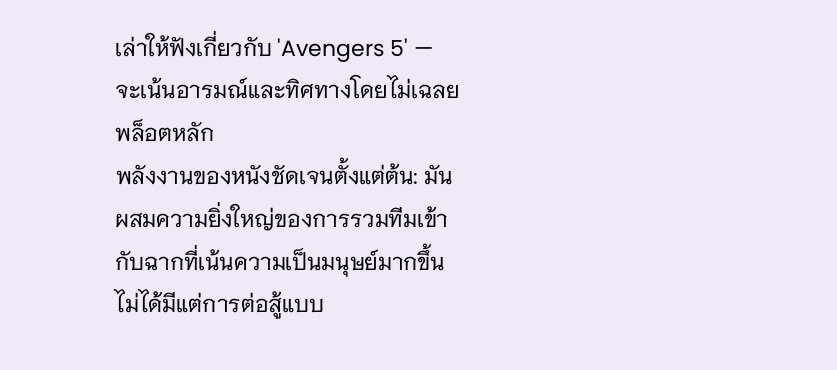เล่าให้ฟังเกี่ยวกับ 'Avengers 5' — จะเน้นอารมณ์และทิศทางโดยไม่เฉลยพล็อตหลัก
พลังงานของหนังชัดเจนตั้งแต่ต้น: มันผสมความยิ่งใหญ่ของการรวมทีมเข้ากับฉากที่เน้นความเป็นมนุษย์มากขึ้น ไม่ได้มีแต่การต่อสู้แบบ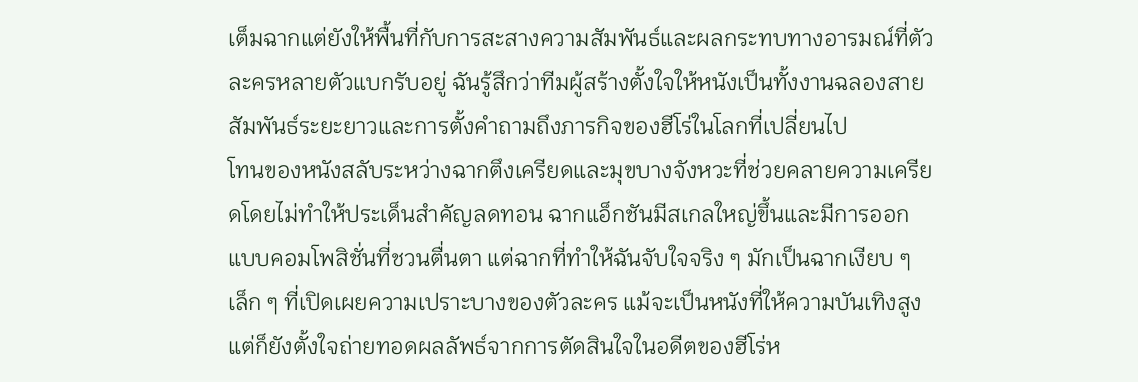เต็มฉากแต่ยังให้พื้นที่กับการสะสางความสัมพันธ์และผลกระทบทางอารมณ์ที่ตัวละครหลายตัวแบกรับอยู่ ฉันรู้สึกว่าทีมผู้สร้างตั้งใจให้หนังเป็นทั้งงานฉลองสายสัมพันธ์ระยะยาวและการตั้งคำถามถึงภารกิจของฮีโร่ในโลกที่เปลี่ยนไป
โทนของหนังสลับระหว่างฉากตึงเครียดและมุขบางจังหวะที่ช่วยคลายความเครียดโดยไม่ทำให้ประเด็นสำคัญลดทอน ฉากแอ็กชันมีสเกลใหญ่ขึ้นและมีการออกแบบคอมโพสิชั่นที่ชวนตื่นตา แต่ฉากที่ทำให้ฉันจับใจจริง ๆ มักเป็นฉากเงียบ ๆ เล็ก ๆ ที่เปิดเผยความเปราะบางของตัวละคร แม้จะเป็นหนังที่ให้ความบันเทิงสูง แต่ก็ยังตั้งใจถ่ายทอดผลลัพธ์จากการตัดสินใจในอดีตของฮีโร่ห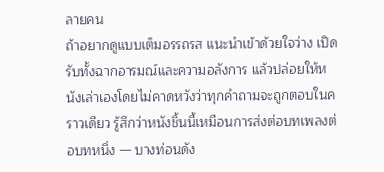ลายคน
ถ้าอยากดูแบบเต็มอรรถรส แนะนำเข้าด้วยใจว่าง เปิดรับทั้งฉากอารมณ์และความอลังการ แล้วปล่อยให้หนังเล่าเองโดยไม่คาดหวังว่าทุกคำถามจะถูกตอบในคราวเดียว รู้สึกว่าหนังชิ้นนี้เหมือนการส่งต่อบทเพลงต่อบทหนึ่ง — บางท่อนดัง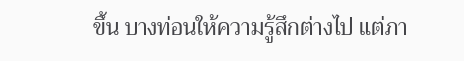ขึ้น บางท่อนให้ความรู้สึกต่างไป แต่ภา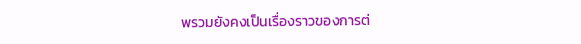พรวมยังคงเป็นเรื่องราวของการต่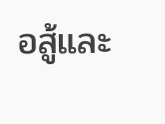อสู้และ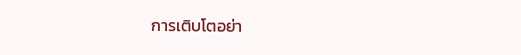การเติบโตอย่า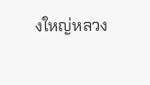งใหญ่หลวง